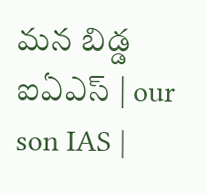మన బిడ్డ ఐఏఎస్ | our son IAS |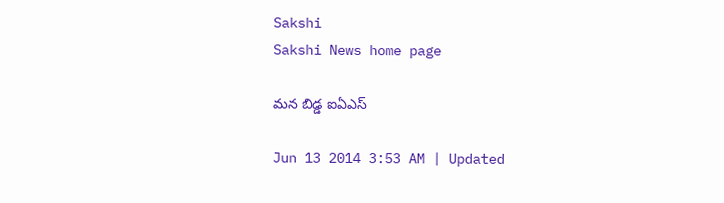Sakshi
Sakshi News home page

మన బిడ్డ ఐఏఎస్

Jun 13 2014 3:53 AM | Updated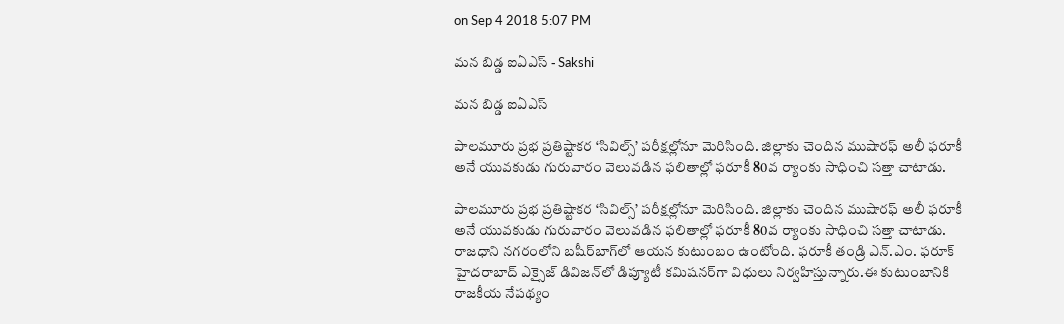on Sep 4 2018 5:07 PM

మన బిడ్డ ఐఏఎస్ - Sakshi

మన బిడ్డ ఐఏఎస్

పాలమూరు ప్రభ ప్రతిష్టాకర ‘సివిల్స్’ పరీక్షల్లోనూ మెరిసింది. జిల్లాకు చెందిన ముషారఫ్ అలీ ఫరూకీ అనే యువకుడు గురువారం వెలువడిన ఫలితాల్లో ఫరూకీ 80వ ర్యాంకు సాధించి సత్తా చాటాడు.

పాలమూరు ప్రభ ప్రతిష్టాకర ‘సివిల్స్’ పరీక్షల్లోనూ మెరిసింది. జిల్లాకు చెందిన ముషారఫ్ అలీ ఫరూకీ అనే యువకుడు గురువారం వెలువడిన ఫలితాల్లో ఫరూకీ 80వ ర్యాంకు సాధించి సత్తా చాటాడు. రాజధాని నగరంలోని బషీర్‌బాగ్‌లో ఆయన కుటుంబం ఉంటోంది. ఫరూకీ తండ్రి ఎన్.ఎం. ఫరూక్ హైదరాబాద్ ఎక్సైజ్ డివిజన్‌లో డిప్యూటీ కమిషనర్‌గా విధులు నిర్వహిస్తున్నారు.ఈ కుటుంబానికి రాజకీయ నేపథ్యం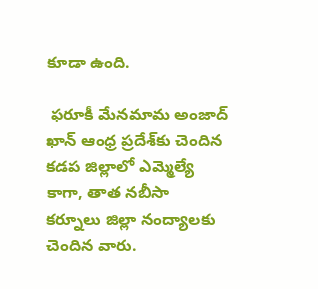కూడా ఉంది.

 ఫరూకీ మేనమామ అంజాద్ ఖాన్ ఆంధ్ర ప్రదేశ్‌కు చెందిన కడప జిల్లాలో ఎమ్మెల్యే కాగా, తాత నబీసా కర్నూలు జిల్లా నంద్యాలకు చెందిన వారు.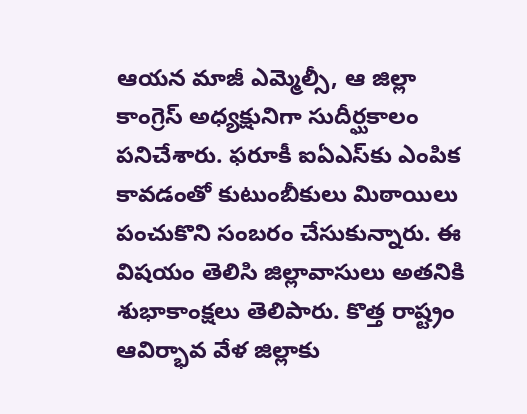ఆయన మాజీ ఎమ్మెల్సీ, ఆ జిల్లా కాంగ్రెస్ అధ్యక్షునిగా సుదీర్ఘకాలం పనిచేశారు. ఫరూకీ ఐఏఎస్‌కు ఎంపిక కావడంతో కుటుంబీకులు మిఠాయిలు పంచుకొని సంబరం చేసుకున్నారు. ఈ విషయం తెలిసి జిల్లావాసులు అతనికి శుభాకాంక్షలు తెలిపారు. కొత్త రాష్ట్రం ఆవిర్భావ వేళ జిల్లాకు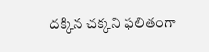దక్కిన చక్కని ఫలితంగా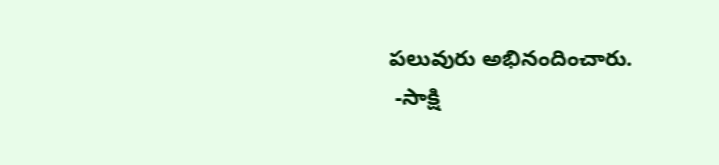పలువురు అభినందించారు.
 -సాక్షి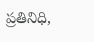ప్రతినిధి,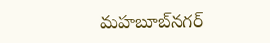మహబూబ్‌నగర్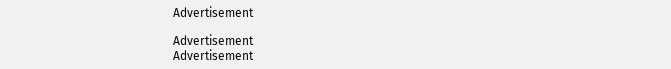Advertisement

Advertisement
Advertisement